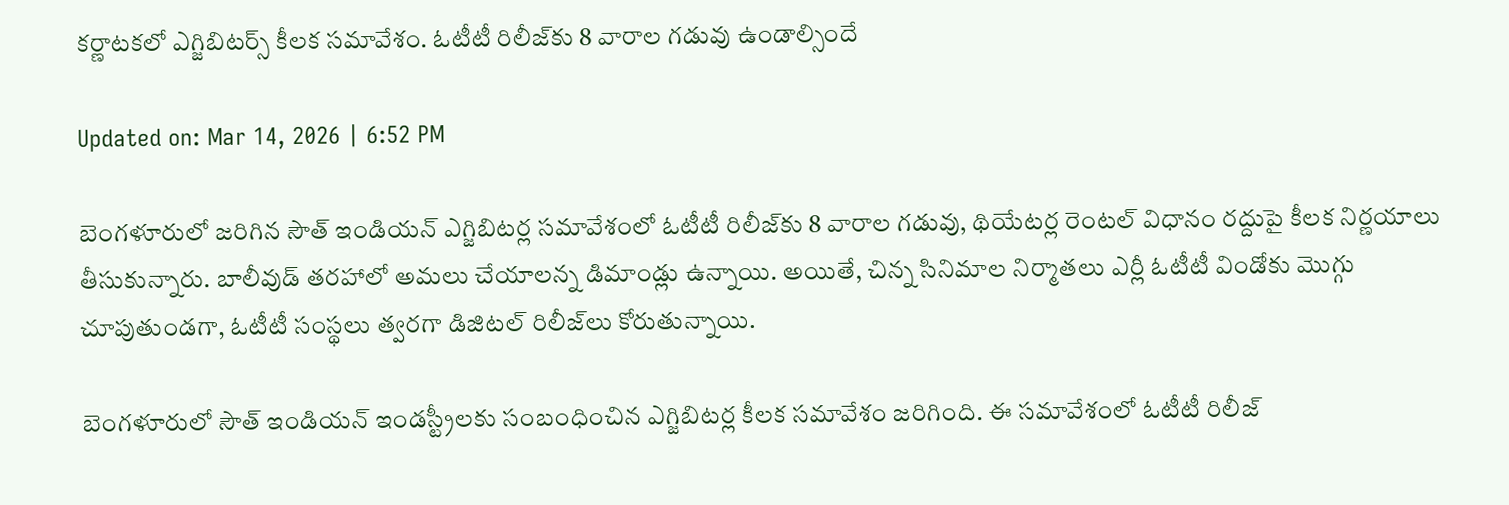కర్ణాటకలో ఎగ్జిబిటర్స్‌ కీలక సమావేశం. ఓటీటీ రిలీజ్‌కు 8 వారాల గడువు ఉండాల్సిందే

Updated on: Mar 14, 2026 | 6:52 PM

బెంగళూరులో జరిగిన సౌత్ ఇండియన్ ఎగ్జిబిటర్ల సమావేశంలో ఓటీటీ రిలీజ్‌కు 8 వారాల గడువు, థియేటర్ల రెంటల్ విధానం రద్దుపై కీలక నిర్ణయాలు తీసుకున్నారు. బాలీవుడ్ తరహాలో అమలు చేయాలన్న డిమాండ్లు ఉన్నాయి. అయితే, చిన్న సినిమాల నిర్మాతలు ఎర్లీ ఓటీటీ విండోకు మొగ్గు చూపుతుండగా, ఓటీటీ సంస్థలు త్వరగా డిజిటల్ రిలీజ్‌లు కోరుతున్నాయి.

బెంగళూరులో సౌత్ ఇండియన్ ఇండస్ట్రీలకు సంబంధించిన ఎగ్జిబిటర్ల కీలక సమావేశం జరిగింది. ఈ సమావేశంలో ఓటీటీ రిలీజ్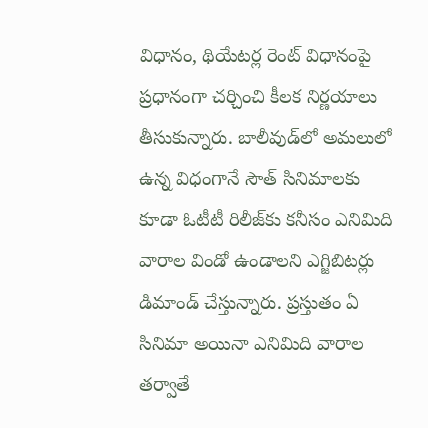విధానం, థియేటర్ల రెంట్ విధానంపై ప్రధానంగా చర్చించి కీలక నిర్ణయాలు తీసుకున్నారు. బాలీవుడ్‌లో అమలులో ఉన్న విధంగానే సౌత్ సినిమాలకు కూడా ఓటీటీ రిలీజ్‌కు కనీసం ఎనిమిది వారాల విండో ఉండాలని ఎగ్జిబిటర్లు డిమాండ్ చేస్తున్నారు. ప్రస్తుతం ఏ సినిమా అయినా ఎనిమిది వారాల తర్వాతే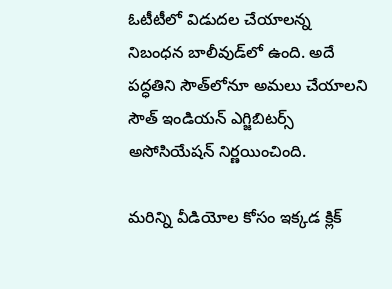ఓటీటీలో విడుదల చేయాలన్న నిబంధన బాలీవుడ్‌లో ఉంది. అదే పద్ధతిని సౌత్‌లోనూ అమలు చేయాలని సౌత్ ఇండియన్ ఎగ్జిబిటర్స్ అసోసియేషన్ నిర్ణయించింది.

మరిన్ని వీడియోల కోసం ఇక్కడ క్లిక్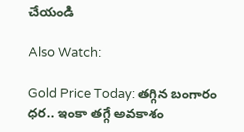చేయండి

Also Watch:

Gold Price Today: తగ్గిన బంగారం ధర.. ఇంకా తగ్గే అవకాశం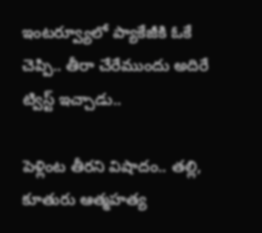ఇంటర్వ్యూలో ప్యాకేజీకి ఓకే చెప్పి.. తీరా చేరేముందు అదిరే ట్విస్ట్ ఇచ్చాడు..

పెళ్లింట తీరని విషాదం.. తల్లి, కూతురు ఆత్మహత్య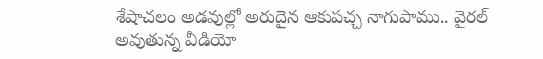శేషాచలం అడవుల్లో అరుదైన ఆకుపచ్చ నాగుపాము.. వైరల్ అవుతున్న వీడియో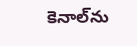కెనాల్‌ను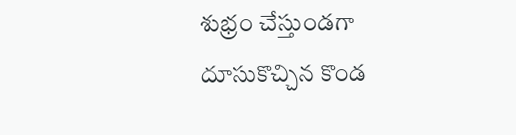శుభ్రం చేస్తుండగా దూసుకొచ్చిన కొండ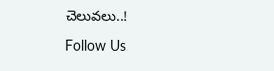చెలువలు..!

Follow Us